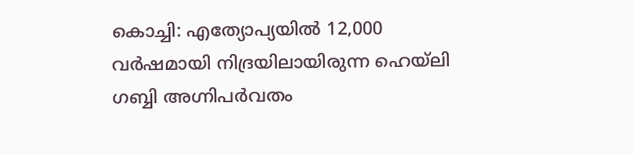കൊച്ചി: എത്യോപ്യയിൽ 12,000 വർഷമായി നിദ്രയിലായിരുന്ന ഹെയ്‌ലി ഗബ്ബി അഗ്നിപർവതം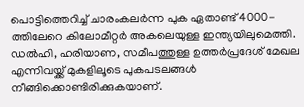പൊട്ടിത്തെറിച്ച് ചാരംകലർന്ന പുക ഏതാണ്ട് 4000-ത്തിലേറെ കിലോമീറ്റർ അകലെയുള്ള ഇന്ത്യയിലുമെത്തി. ഡൽഹി, ഹരിയാണ, സമീപത്തുള്ള ഉത്തർപ്രദേശ് മേഖല എന്നിവയ്ക്ക് മുകളിലൂടെ പുകപടലങ്ങൾ നീങ്ങിക്കൊണ്ടിരിക്കുകയാണ്.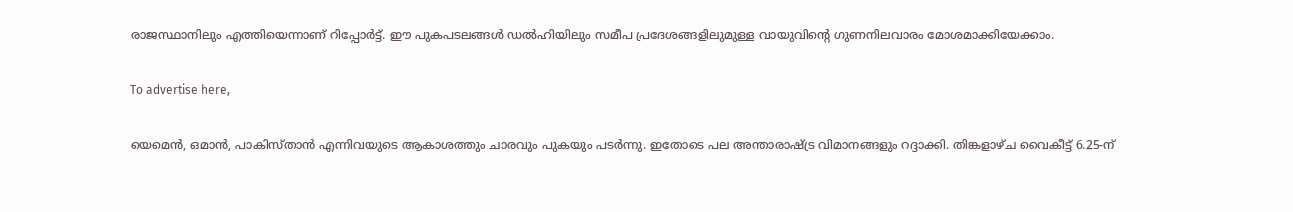രാജസ്ഥാനിലും എത്തിയെന്നാണ് റിപ്പോർട്ട്. ഈ പുകപടലങ്ങൾ ഡൽഹിയിലും സമീപ പ്രദേശങ്ങളിലുമുള്ള വായുവിൻ്റെ ഗുണനിലവാരം മോശമാക്കിയേക്കാം.

To advertise here,

യെമെൻ, ഒമാൻ, പാകിസ്താൻ എന്നിവയുടെ ആകാശത്തും ചാരവും പുകയും പടർന്നു. ഇതോടെ പല അന്താരാഷ്ട്ര വിമാനങ്ങളും റദ്ദാക്കി. തിങ്കളാഴ്ച വൈകീട്ട് 6.25-ന്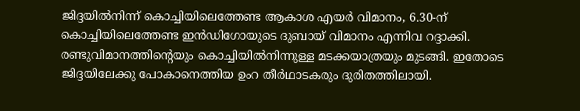ജിദ്ദയിൽനിന്ന് കൊച്ചിയിലെത്തേണ്ട ആകാശ എയർ വിമാനം, 6.30-ന് കൊച്ചിയിലെത്തേണ്ട ഇൻഡിഗോയുടെ ദുബായ് വിമാനം എന്നിവ റദ്ദാക്കി. രണ്ടുവിമാനത്തിന്റെയും കൊച്ചിയിൽനിന്നുള്ള മടക്കയാത്രയും മുടങ്ങി. ഇതോടെ ജിദ്ദയിലേക്കു പോകാനെത്തിയ ഉംറ തീർഥാടകരും ദുരിതത്തിലായി.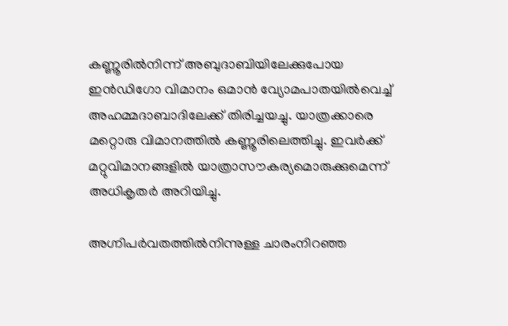കണ്ണൂരിൽനിന്ന് അബുദാബിയിലേക്കുപോയ ഇൻഡിഗോ വിമാനം ഒമാൻ വ്യോമപാതയിൽവെച്ച് അഹമ്മദാബാദിലേക്ക് തിരിച്ചയച്ചു. യാത്രക്കാരെ മറ്റൊരു വിമാനത്തിൽ കണ്ണൂരിലെത്തിച്ചു. ഇവർക്ക് മറ്റുവിമാനങ്ങളിൽ യാത്രാസൗകര്യമൊരുക്കുമെന്ന് അധികൃതർ അറിയിച്ചു.

അഗ്നിപർവതത്തിൽനിന്നുള്ള ചാരംനിറഞ്ഞ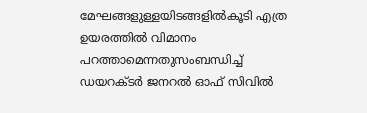മേഘങ്ങളുള്ളയിടങ്ങളിൽകൂടി എത്ര ഉയരത്തിൽ വിമാനം പറത്താമെന്നതുസംബന്ധിച്ച് ഡയറക്ടർ ജനറൽ ഓഫ് സിവിൽ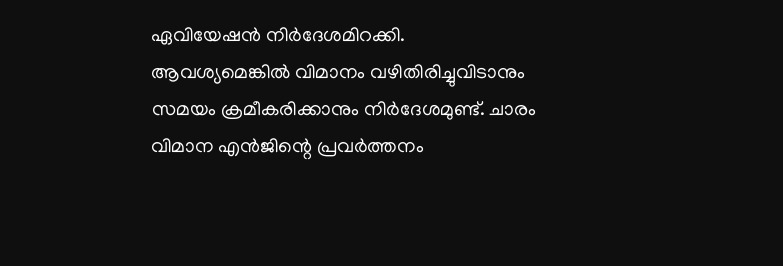ഏവിയേഷൻ നിർദേശമിറക്കി. ആവശ്യമെങ്കിൽ വിമാനം വഴിതിരിച്ചുവിടാനും സമയം ക്രമീകരിക്കാനും നിർദേശമുണ്ട്. ചാരം വിമാന എൻജിന്റെ പ്രവർത്തനം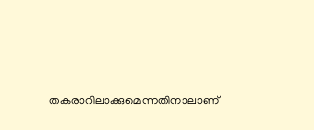തകരാറിലാക്കുമെന്നതിനാലാണ്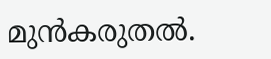മുൻകരുതൽ.